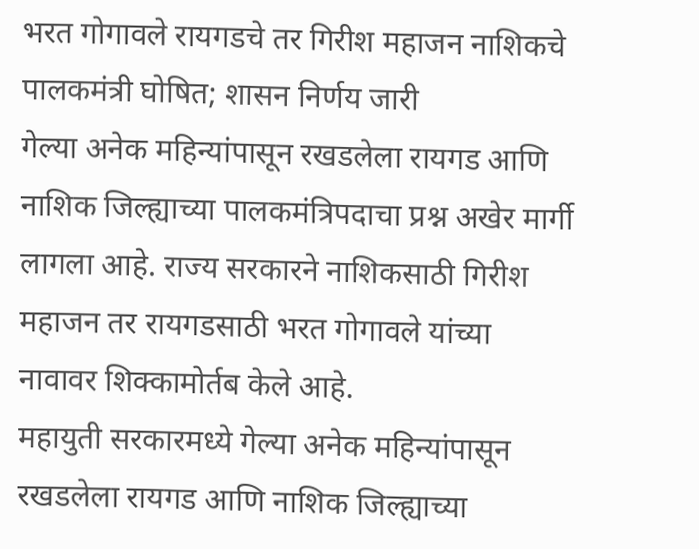भरत गोगावले रायगडचे तर गिरीश महाजन नाशिकचे पालकमंत्री घोषित; शासन निर्णय जारी
गेल्या अनेक महिन्यांपासून रखडलेला रायगड आणि नाशिक जिल्ह्याच्या पालकमंत्रिपदाचा प्रश्न अखेर मार्गी लागला आहे. राज्य सरकारने नाशिकसाठी गिरीश महाजन तर रायगडसाठी भरत गोगावले यांच्या नावावर शिक्कामोर्तब केले आहे.
महायुती सरकारमध्ये गेल्या अनेक महिन्यांपासून रखडलेला रायगड आणि नाशिक जिल्ह्याच्या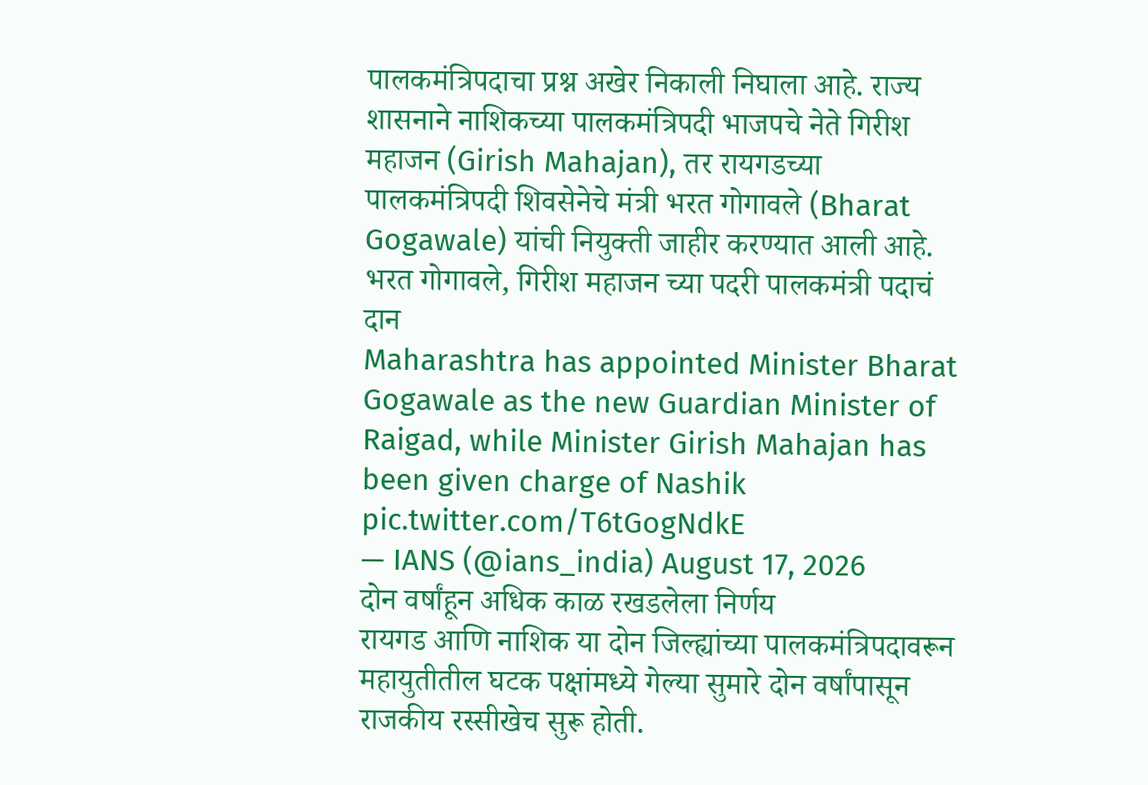पालकमंत्रिपदाचा प्रश्न अखेर निकाली निघाला आहे. राज्य शासनाने नाशिकच्या पालकमंत्रिपदी भाजपचे नेते गिरीश महाजन (Girish Mahajan), तर रायगडच्या पालकमंत्रिपदी शिवसेनेचे मंत्री भरत गोगावले (Bharat Gogawale) यांची नियुक्ती जाहीर करण्यात आली आहे.
भरत गोगावले, गिरीश महाजन च्या पदरी पालकमंत्री पदाचं दान
Maharashtra has appointed Minister Bharat Gogawale as the new Guardian Minister of Raigad, while Minister Girish Mahajan has been given charge of Nashik pic.twitter.com/T6tGogNdkE
— IANS (@ians_india) August 17, 2026
दोन वर्षांहून अधिक काळ रखडलेला निर्णय
रायगड आणि नाशिक या दोन जिल्ह्यांच्या पालकमंत्रिपदावरून महायुतीतील घटक पक्षांमध्ये गेल्या सुमारे दोन वर्षांपासून राजकीय रस्सीखेच सुरू होती.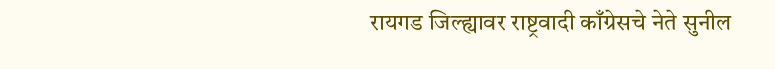रायगड जिल्ह्यावर राष्ट्रवादी काँग्रेसचे नेते सुनील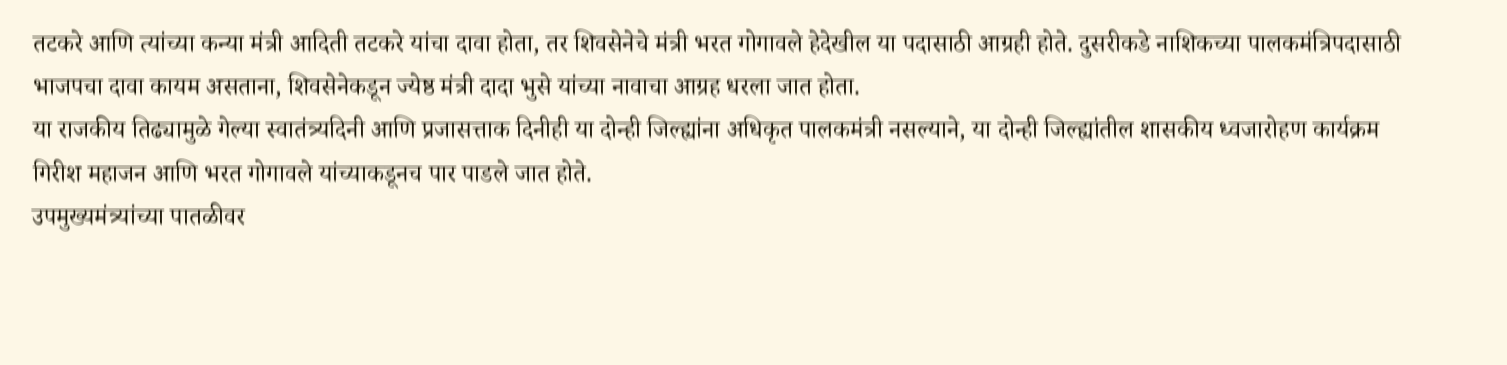तटकरे आणि त्यांच्या कन्या मंत्री आदिती तटकरे यांचा दावा होता, तर शिवसेनेचे मंत्री भरत गोगावले हेदेखील या पदासाठी आग्रही होते. दुसरीकडे नाशिकच्या पालकमंत्रिपदासाठी भाजपचा दावा कायम असताना, शिवसेनेकडून ज्येष्ठ मंत्री दादा भुसे यांच्या नावाचा आग्रह धरला जात होता.
या राजकीय तिढ्यामुळे गेल्या स्वातंत्र्यदिनी आणि प्रजासत्ताक दिनीही या दोन्ही जिल्ह्यांना अधिकृत पालकमंत्री नसल्याने, या दोन्ही जिल्ह्यांतील शासकीय ध्वजारोहण कार्यक्रम गिरीश महाजन आणि भरत गोगावले यांच्याकडूनच पार पाडले जात होते.
उपमुख्यमंत्र्यांच्या पातळीवर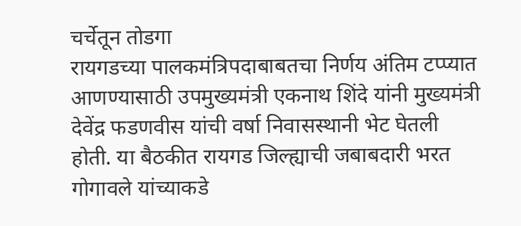चर्चेतून तोडगा
रायगडच्या पालकमंत्रिपदाबाबतचा निर्णय अंतिम टप्प्यात आणण्यासाठी उपमुख्यमंत्री एकनाथ शिंदे यांनी मुख्यमंत्री देवेंद्र फडणवीस यांची वर्षा निवासस्थानी भेट घेतली होती. या बैठकीत रायगड जिल्ह्याची जबाबदारी भरत गोगावले यांच्याकडे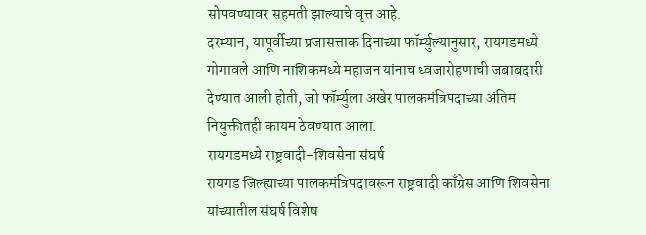सोपवण्यावर सहमती झाल्याचे वृत्त आहे.
दरम्यान, यापूर्वीच्या प्रजासत्ताक दिनाच्या फॉर्म्युल्यानुसार, रायगडमध्ये गोगावले आणि नाशिकमध्ये महाजन यांनाच ध्वजारोहणाची जबाबदारी देण्यात आली होती, जो फॉर्म्युला अखेर पालकमंत्रिपदाच्या अंतिम नियुक्तीतही कायम ठेवण्यात आला.
रायगडमध्ये राष्ट्रवादी-शिवसेना संघर्ष
रायगड जिल्ह्याच्या पालकमंत्रिपदावरून राष्ट्रवादी काँग्रेस आणि शिवसेना यांच्यातील संघर्ष विशेष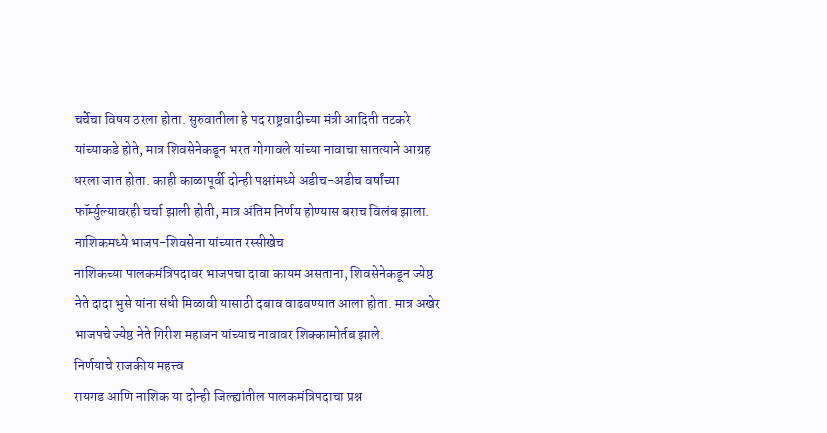चर्चेचा विषय ठरला होता. सुरुवातीला हे पद राष्ट्रवादीच्या मंत्री आदिती तटकरे यांच्याकडे होते, मात्र शिवसेनेकडून भरत गोगावले यांच्या नावाचा सातत्याने आग्रह धरला जात होता. काही काळापूर्वी दोन्ही पक्षांमध्ये अडीच-अडीच वर्षांच्या फॉर्म्युल्यावरही चर्चा झाली होती, मात्र अंतिम निर्णय होण्यास बराच विलंब झाला.
नाशिकमध्ये भाजप-शिवसेना यांच्यात रस्सीखेच
नाशिकच्या पालकमंत्रिपदावर भाजपचा दावा कायम असताना, शिवसेनेकडून ज्येष्ठ नेते दादा भुसे यांना संधी मिळावी यासाठी दबाव वाढवण्यात आला होता. मात्र अखेर भाजपचे ज्येष्ठ नेते गिरीश महाजन यांच्याच नावावर शिक्कामोर्तब झाले.
निर्णयाचे राजकीय महत्त्व
रायगड आणि नाशिक या दोन्ही जिल्ह्यांतील पालकमंत्रिपदाचा प्रश्न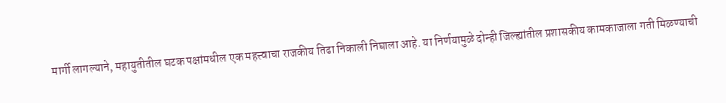मार्गी लागल्याने, महायुतीतील घटक पक्षांमधील एक महत्त्वाचा राजकीय तिढा निकाली निघाला आहे. या निर्णयामुळे दोन्ही जिल्ह्यांतील प्रशासकीय कामकाजाला गती मिळण्याची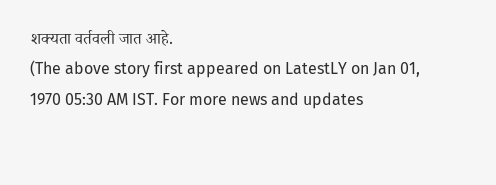शक्यता वर्तवली जात आहे.
(The above story first appeared on LatestLY on Jan 01, 1970 05:30 AM IST. For more news and updates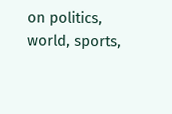on politics, world, sports,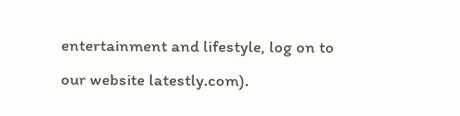entertainment and lifestyle, log on to our website latestly.com).